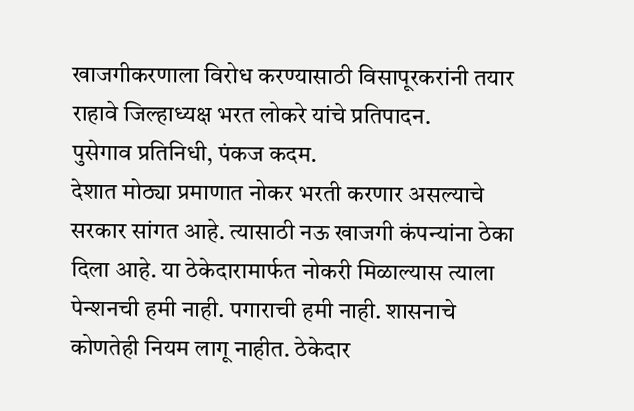खाजगीकरणाला विरोध करण्यासाठी विसापूरकरांनी तयार राहावे जिल्हाध्यक्ष भरत लोकरे यांचे प्रतिपादन.
पुसेगाव प्रतिनिधी, पंकज कदम.
देशात मोठ्या प्रमाणात नोकर भरती करणार असल्याचे सरकार सांगत आहे. त्यासाठी नऊ खाजगी कंपन्यांना ठेका दिला आहे. या ठेकेदारामार्फत नोकरी मिळाल्यास त्याला पेन्शनची हमी नाही. पगाराची हमी नाही. शासनाचे कोणतेही नियम लागू नाहीत. ठेकेदार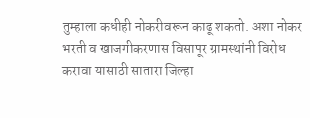तुम्हाला कधीही नोकरीवरून काढू शकतो. अशा नोकर भरती व खाजगीकरणास विसापूर ग्रामस्थांनी विरोध करावा यासाठी सातारा जिल्हा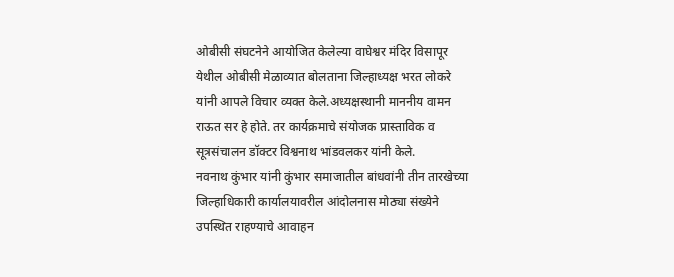ओबीसी संघटनेने आयोजित केलेल्या वाघेश्वर मंदिर विसापूर येथील ओबीसी मेळाव्यात बोलताना जिल्हाध्यक्ष भरत लोकरे यांनी आपले विचार व्यक्त केले.अध्यक्षस्थानी माननीय वामन राऊत सर हे होते. तर कार्यक्रमाचे संयोजक प्रास्ताविक व सूत्रसंचालन डॉक्टर विश्वनाथ भांडवलकर यांनी केले.
नवनाथ कुंभार यांनी कुंभार समाजातील बांधवांनी तीन तारखेच्या जिल्हाधिकारी कार्यालयावरील आंदोलनास मोठ्या संख्येने उपस्थित राहण्याचे आवाहन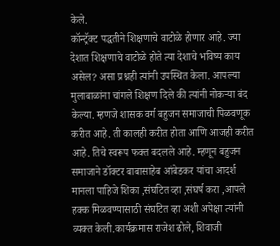केले.
कॉन्ट्रॅक्ट पद्धतीने शिक्षणाचे वाटोळे होणार आहे. ज्या देशात शिक्षणाचे वाटोळे होते त्या देशाचे भविष्य काय असेल? असा प्रश्नही त्यांनी उपस्थित केला. आपल्या मुलाबाळांना चांगले शिक्षण दिले की त्यांनी नोकऱ्या बंद केल्या. म्हणजे शासक वर्ग बहुजन समाजाची पिळवणूक करीत आहे. ती कालही करीत होता आणि आजही करीत आहे. तिचे स्वरूप फक्त बदलले आहे. म्हणून बहुजन समाजाने डॉक्टर बाबासाहेब आंबेडकर यांचा आदर्श मानला पाहिजे शिका ,संघटित व्हा ,संघर्ष करा ,आपले हक्क मिळवण्यासाठी संघटित व्हा अशी अपेक्षा त्यांनी व्यक्त केली.कार्यक्रमास राजेश ढोले, शिवाजी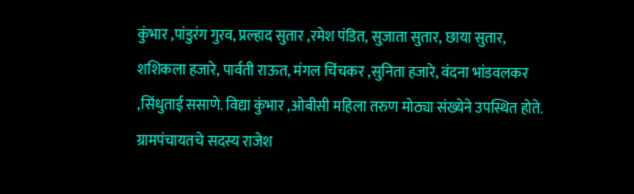कुंभार ,पांडुरंग गुरव, प्रल्हाद सुतार ,रमेश पंडित, सुजाता सुतार, छाया सुतार, शशिकला हजारे, पार्वती राऊत, मंगल चिंचकर ,सुनिता हजारे, वंदना भांडवलकर ,सिंधुताई ससाणे. विद्या कुंभार ,ओबीसी महिला तरुण मोठ्या संख्येने उपस्थित होते. ग्रामपंचायतचे सदस्य राजेश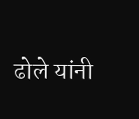ढोले यांनी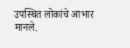उपस्थित लोकांचे आभार मानले.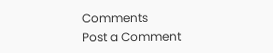Comments
Post a Comment